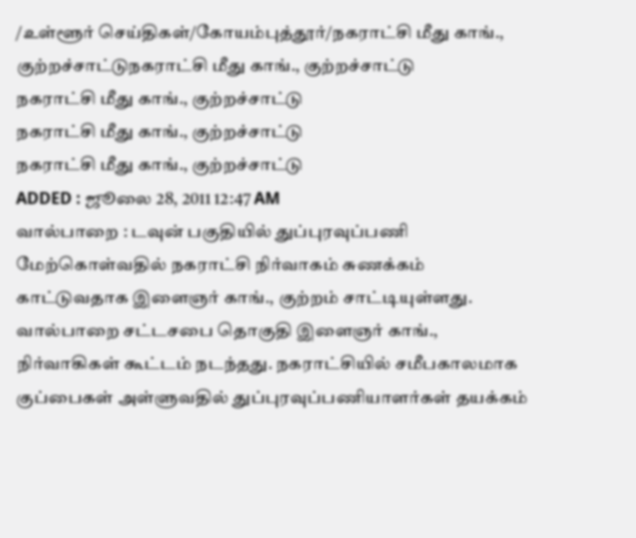/உள்ளூர் செய்திகள்/கோயம்புத்தூர்/நகராட்சி மீது காங்., குற்றச்சாட்டுநகராட்சி மீது காங்., குற்றச்சாட்டு
நகராட்சி மீது காங்., குற்றச்சாட்டு
நகராட்சி மீது காங்., குற்றச்சாட்டு
நகராட்சி மீது காங்., குற்றச்சாட்டு
ADDED : ஜூலை 28, 2011 12:47 AM
வால்பாறை : டவுன் பகுதியில் துப்புரவுப்பணி மேற்கொள்வதில் நகராட்சி நிர்வாகம் சுணக்கம் காட்டுவதாக இளைஞர் காங்., குற்றம் சாட்டியுள்ளது.
வால்பாறை சட்டசபை தொகுதி இளைஞர் காங்., நிர்வாகிகள் கூட்டம் நடந்தது. நகராட்சியில் சமீபகாலமாக குப்பைகள் அள்ளுவதில் துப்புரவுப்பணியாளர்கள் தயக்கம்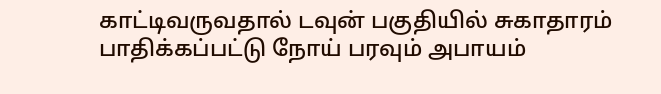காட்டிவருவதால் டவுன் பகுதியில் சுகாதாரம் பாதிக்கப்பட்டு நோய் பரவும் அபாயம்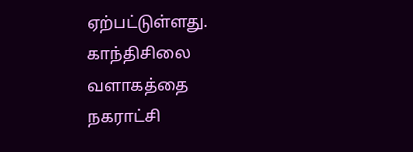ஏற்பட்டுள்ளது. காந்திசிலை வளாகத்தை நகராட்சி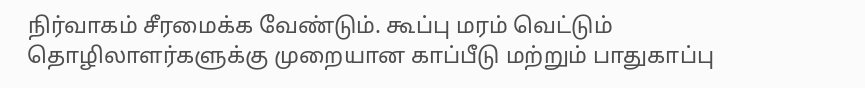நிர்வாகம் சீரமைக்க வேண்டும். கூப்பு மரம் வெட்டும் தொழிலாளர்களுக்கு முறையான காப்பீடு மற்றும் பாதுகாப்பு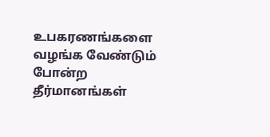உபகரணங்களை வழங்க வேண்டும் போன்ற தீர்மானங்கள்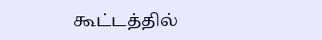கூட்டத்தில்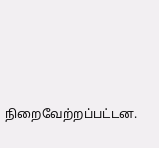நிறைவேற்றப்பட்டன.